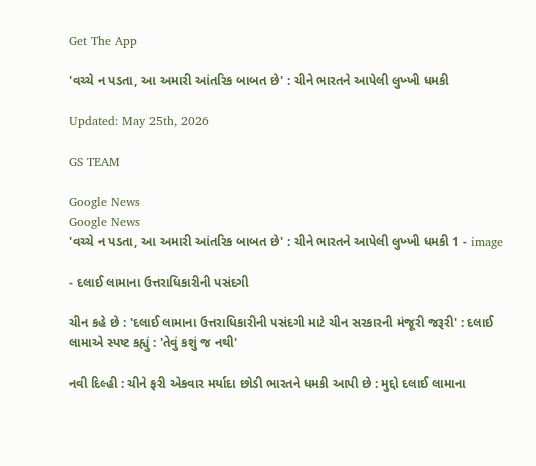Get The App

'વચ્ચે ન પડતા, આ અમારી આંતરિક બાબત છે' : ચીને ભારતને આપેલી લુખ્ખી ધમકી

Updated: May 25th, 2026

GS TEAM

Google News
Google News
'વચ્ચે ન પડતા, આ અમારી આંતરિક બાબત છે' : ચીને ભારતને આપેલી લુખ્ખી ધમકી 1 - image

- દલાઈ લામાના ઉત્તરાધિકારીની પસંદગી

ચીન કહે છે : 'દલાઈ લામાના ઉત્તરાધિકારીની પસંદગી માટે ચીન સરકારની મંજૂરી જરૂરી' : દલાઈ લામાએ સ્પષ્ટ કહ્યું : 'તેવું કશું જ નથી'

નવી દિલ્હી : ચીને ફરી એકવાર મર્યાદા છોડી ભારતને ધમકી આપી છે : મુદ્દો દલાઈ લામાના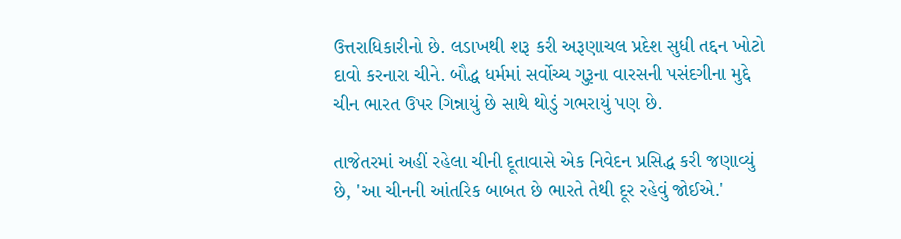ઉત્તરાધિકારીનો છે. લડાખથી શરૂ કરી અરૂણાચલ પ્રદેશ સુધી તદ્દન ખોટો દાવો કરનારા ચીને. બૌદ્ધ ધર્મમાં સર્વોચ્ચ ગુરૂના વારસની પસંદગીના મુદ્દે ચીન ભારત ઉપર ગિન્નાયું છે સાથે થોડું ગભરાયું પણ છે.

તાજેતરમાં અહીં રહેલા ચીની દૂતાવાસે એક નિવેદન પ્રસિદ્ધ કરી જણાવ્યું છે, 'આ ચીનની આંતરિક બાબત છે ભારતે તેથી દૂર રહેવું જોઈએ.'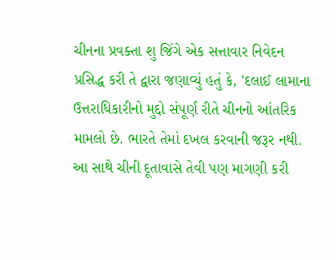ચીનના પ્રવક્તા શુ જિંગે એક સત્તાવાર નિવેદન પ્રસિદ્ધ કરી તે દ્વારા જણાવ્યું હતું કે, 'દલાઈ લામાના ઉત્તરાધિકારીનો મુદ્દો સંપૂર્ણ રીતે ચીનનો આંતરિક મામલો છે. ભારતે તેમાં દખલ કરવાની જરૂર નથી. આ સાથે ચીની દૂતાવાસે તેવી પણ માગણી કરી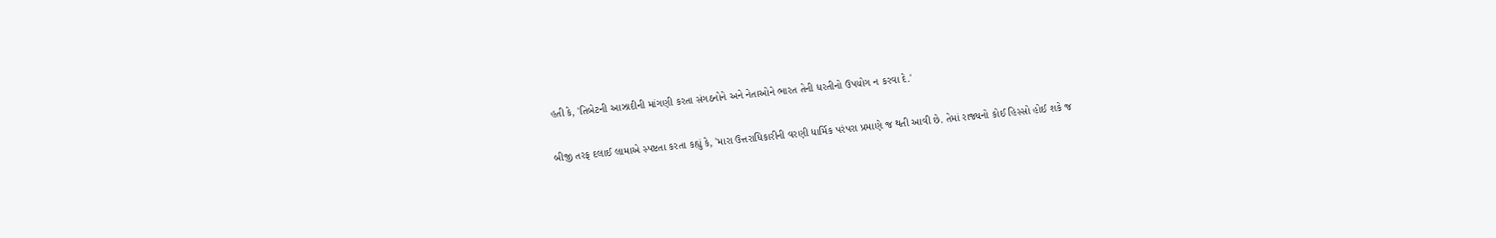હતી કે, 'તિબેટની આઝાદીની માંગણી કરતા સંગઠનોને અને નેતાઓને ભારત તેની ધરતીનો ઉપયોગ ન કરવા દે.'

બીજી તરફ દલાઈ લામાએ સ્પષ્ટતા કરતા કહ્યું કે, 'મારા ઉત્તરાધિકારીની વરણી ધાર્મિક પરંપરા પ્રમાણે જ થતી આવી છે. તેમાં રાજ્યનો કોઈ હિસ્સો હોઈ શકે જ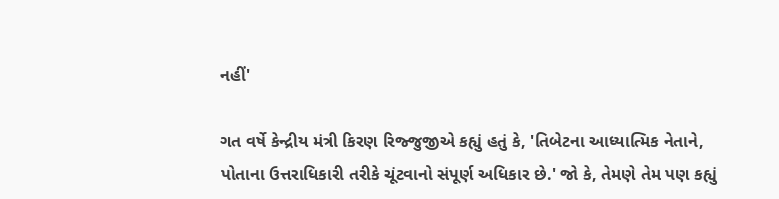નહીં'

ગત વર્ષે કેન્દ્રીય મંત્રી કિરણ રિજ્જુજીએ કહ્યું હતું કે, 'તિબેટના આધ્યાત્મિક નેતાને, પોતાના ઉત્તરાધિકારી તરીકે ચૂંટવાનો સંપૂર્ણ અધિકાર છે.' જો કે, તેમણે તેમ પણ કહ્યું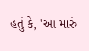હતું કે, 'આ મારું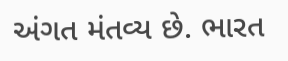અંગત મંતવ્ય છે. ભારત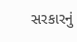સરકારનું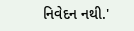નિવેદન નથી.'